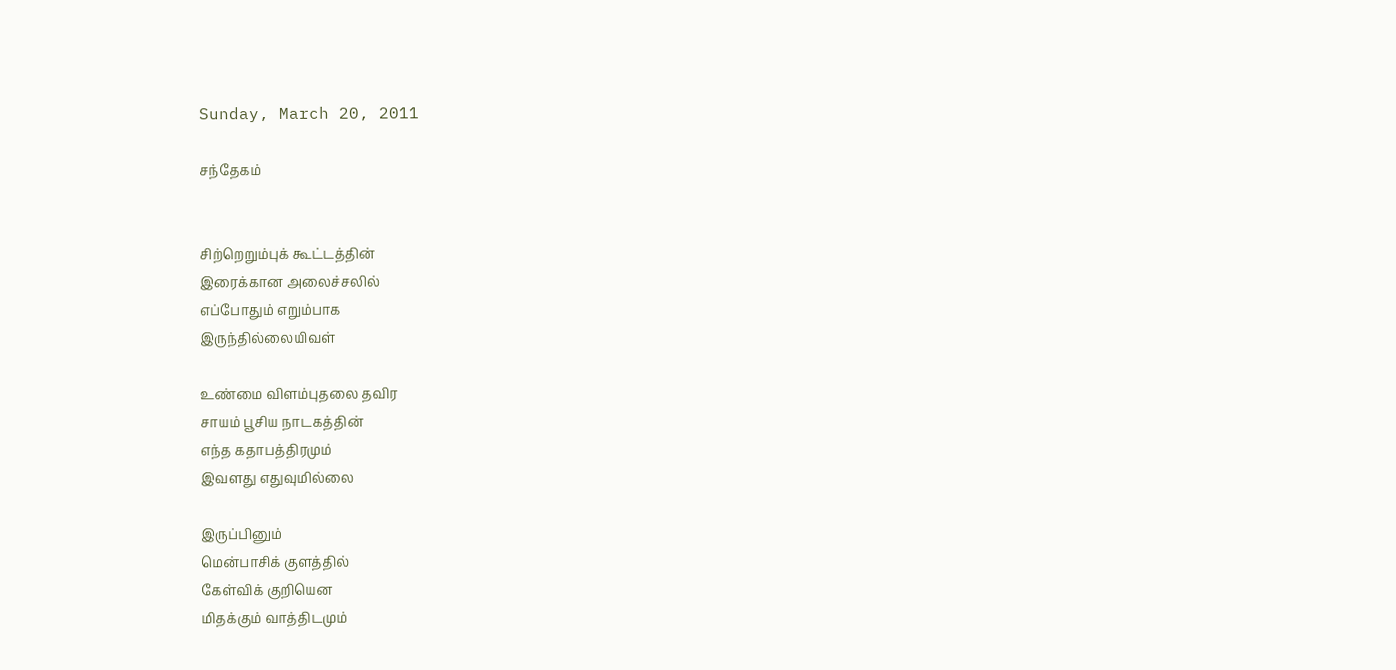Sunday, March 20, 2011

சந்தேகம்


சிற்றெறும்புக் கூட்டத்தின்
இரைக்கான அலைச்சலில்
எப்போதும் எறும்பாக
இருந்தில்லையிவள்

உண்மை விளம்புதலை தவிர
சாயம் பூசிய நாடகத்தின்
எந்த கதாபத்திரமும்
இவளது எதுவுமில்லை

இருப்பினும்
மென்பாசிக் குளத்தில்
கேள்விக் குறியென
மிதக்கும் வாத்திடமும்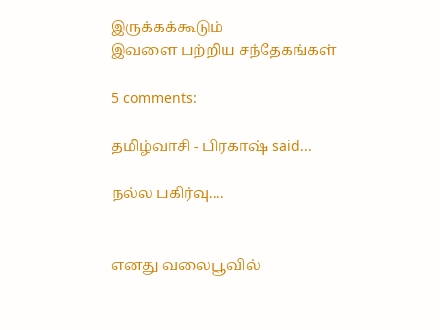இருக்கக்கூடும்
இவளை பற்றிய சந்தேகங்கள்

5 comments:

தமிழ்வாசி - பிரகாஷ் said...

நல்ல பகிர்வு....


எனது வலைபூவில்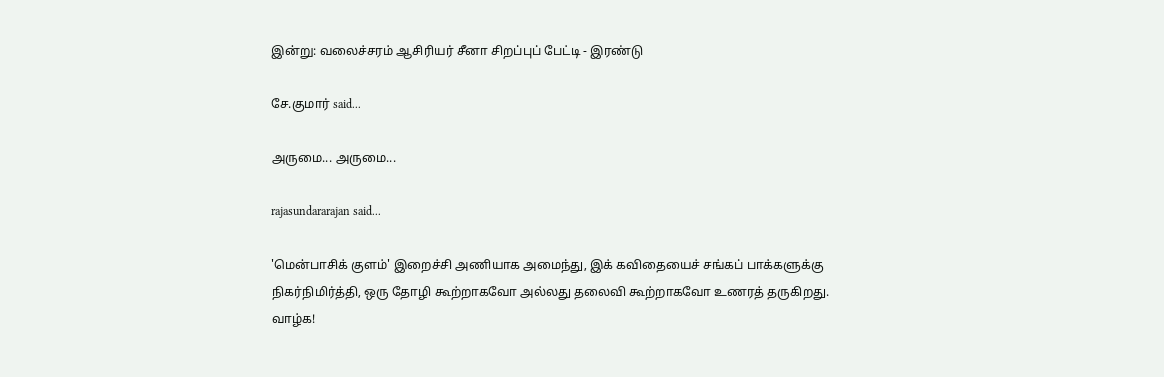இன்று: வலைச்சரம் ஆசிரியர் சீனா சிறப்புப் பேட்டி - இரண்டு

சே.குமார் said...

அருமை... அருமை...

rajasundararajan said...

'மென்பாசிக் குளம்' இறைச்சி அணியாக அமைந்து, இக் கவிதையைச் சங்கப் பாக்களுக்கு நிகர்நிமிர்த்தி, ஒரு தோழி கூற்றாகவோ அல்லது தலைவி கூற்றாகவோ உணரத் தருகிறது. வாழ்க!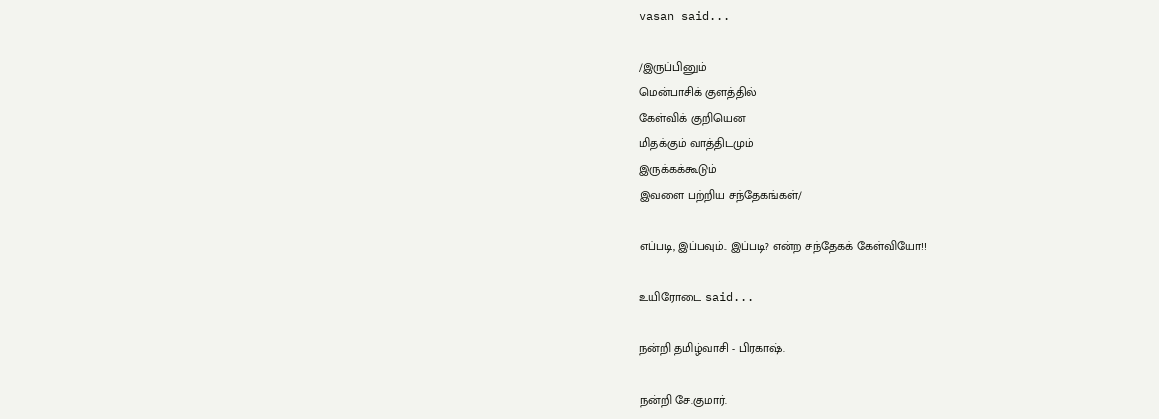vasan said...

/இருப்பினும்
மென்பாசிக் குளத்தில்
கேள்விக் குறியென
மிதக்கும் வாத்திடமும்
இருக்கக்கூடும்
இவளை பற்றிய சந்தேகங்கள்/

எப்ப‌டி, இப்ப‌வும்.. இப்ப‌டி? என்ற‌ சந்தேகக் கேள்வியோ!!

உயிரோடை said...

நன்றி தமிழ்வாசி - பிரகாஷ்.

நன்றி சே.குமார்.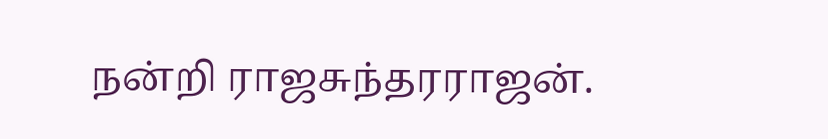நன்றி ராஜசுந்தரராஜன்.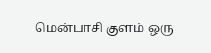மென்பாசி குளம் ஒரு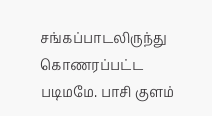சங்கப்பாடலிருந்து கொணரப்பட்ட படிமமே. பாசி குளம்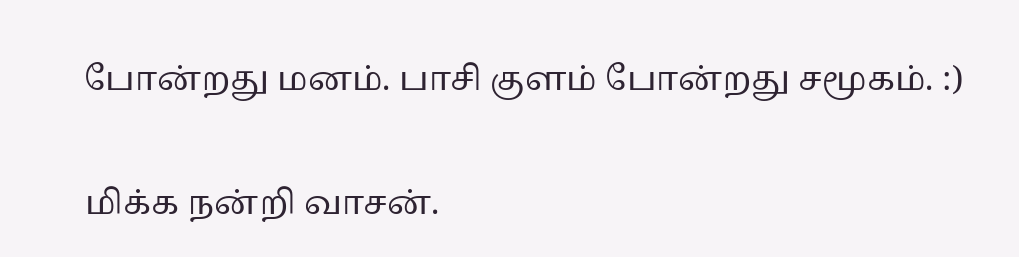போன்றது மனம். பாசி குளம் போன்றது சமூகம். :)

மிக்க நன்றி வாசன்.